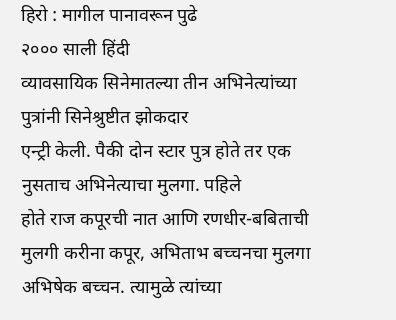हिरो : मागील पानावरून पुढे
२००० साली हिंदी
व्यावसायिक सिनेमातल्या तीन अभिनेत्यांच्या पुत्रांनी सिनेश्रुष्टीत झोकदार
एन्ट्री केली. पैकी दोन स्टार पुत्र होते तर एक नुसताच अभिनेत्याचा मुलगा. पहिले
होते राज कपूरची नात आणि रणधीर-बबिताची मुलगी करीना कपूर, अभिताभ बच्चनचा मुलगा
अभिषेक बच्चन. त्यामुळे त्यांच्या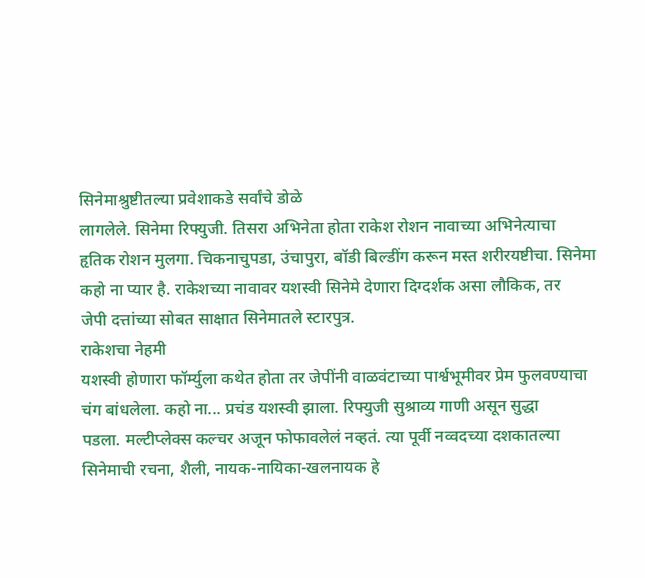सिनेमाश्रुष्टीतल्या प्रवेशाकडे सर्वांचे डोळे
लागलेले. सिनेमा रिफ्युजी. तिसरा अभिनेता होता राकेश रोशन नावाच्या अभिनेत्याचा
हृतिक रोशन मुलगा. चिकनाचुपडा, उंचापुरा, बॉडी बिल्डींग करून मस्त शरीरयष्टीचा. सिनेमा
कहो ना प्यार है. राकेशच्या नावावर यशस्वी सिनेमे देणारा दिग्दर्शक असा लौकिक, तर
जेपी दत्तांच्या सोबत साक्षात सिनेमातले स्टारपुत्र.
राकेशचा नेहमी
यशस्वी होणारा फॉर्म्युला कथेत होता तर जेपींनी वाळवंटाच्या पार्श्वभूमीवर प्रेम फुलवण्याचा
चंग बांधलेला. कहो ना... प्रचंड यशस्वी झाला. रिफ्युजी सुश्राव्य गाणी असून सुद्धा
पडला. मल्टीप्लेक्स कल्चर अजून फोफावलेलं नव्हतं. त्या पूर्वी नव्वदच्या दशकातल्या
सिनेमाची रचना, शैली, नायक-नायिका-खलनायक हे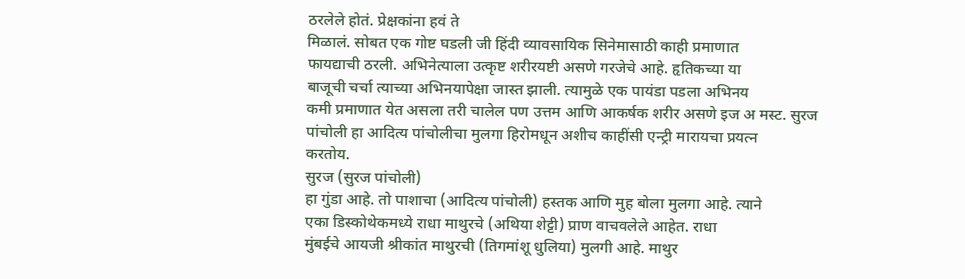ठरलेले होतं. प्रेक्षकांना हवं ते
मिळालं. सोबत एक गोष्ट घडली जी हिंदी व्यावसायिक सिनेमासाठी काही प्रमाणात
फायद्याची ठरली. अभिनेत्याला उत्कृष्ट शरीरयष्टी असणे गरजेचे आहे. हृतिकच्या या
बाजूची चर्चा त्याच्या अभिनयापेक्षा जास्त झाली. त्यामुळे एक पायंडा पडला अभिनय
कमी प्रमाणात येत असला तरी चालेल पण उत्तम आणि आकर्षक शरीर असणे इज अ मस्ट. सुरज
पांचोली हा आदित्य पांचोलीचा मुलगा हिरोमधून अशीच काहींसी एन्ट्री मारायचा प्रयत्न
करतोय.
सुरज (सुरज पांचोली)
हा गुंडा आहे. तो पाशाचा (आदित्य पांचोली) हस्तक आणि मुह बोला मुलगा आहे. त्याने
एका डिस्कोथेकमध्ये राधा माथुरचे (अथिया शेट्टी) प्राण वाचवलेले आहेत. राधा
मुंबईचे आयजी श्रीकांत माथुरची (तिगमांशू धुलिया) मुलगी आहे. माथुर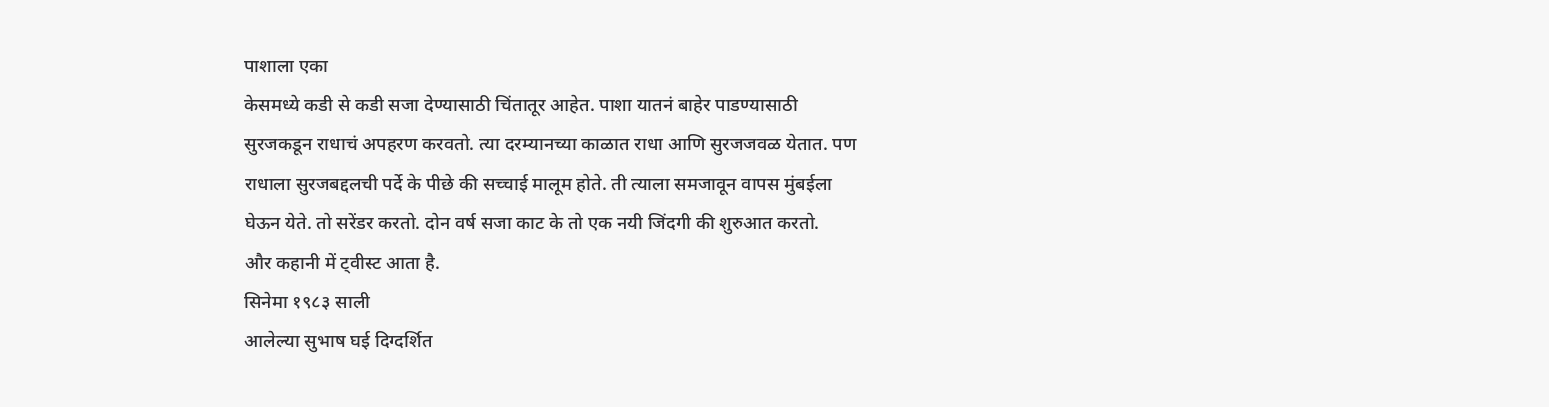पाशाला एका
केसमध्ये कडी से कडी सजा देण्यासाठी चिंतातूर आहेत. पाशा यातनं बाहेर पाडण्यासाठी
सुरजकडून राधाचं अपहरण करवतो. त्या दरम्यानच्या काळात राधा आणि सुरजजवळ येतात. पण
राधाला सुरजबद्दलची पर्दे के पीछे की सच्चाई मालूम होते. ती त्याला समजावून वापस मुंबईला
घेऊन येते. तो सरेंडर करतो. दोन वर्ष सजा काट के तो एक नयी जिंदगी की शुरुआत करतो.
और कहानी में ट्वीस्ट आता है.
सिनेमा १९८३ साली
आलेल्या सुभाष घई दिग्दर्शित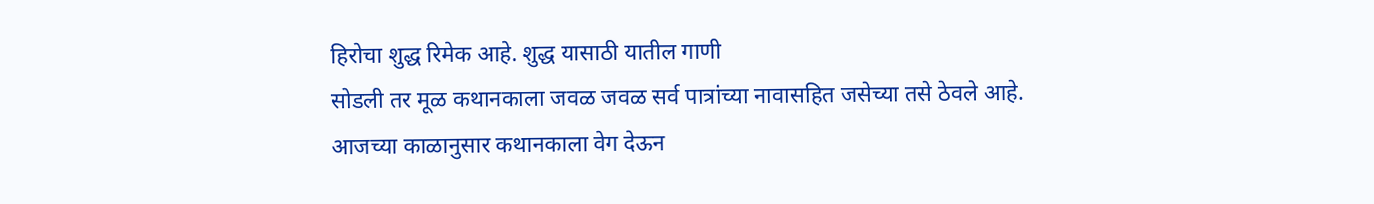हिरोचा शुद्ध रिमेक आहे. शुद्ध यासाठी यातील गाणी
सोडली तर मूळ कथानकाला जवळ जवळ सर्व पात्रांच्या नावासहित जसेच्या तसे ठेवले आहे.
आजच्या काळानुसार कथानकाला वेग देऊन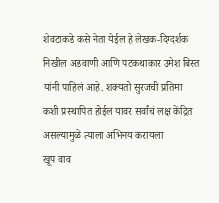शेवटाकडे कसे नेता येईल हे लेखक-दिग्दर्शक
निखील अडवाणी आणि पटकथाकार उमेश बिस्त यांनी पाहिलं आहे. शक्यतो सुरजची प्रतिमा
कशी प्रस्थापित होईल यावर सर्वांचं लक्ष केंद्रित असल्यामुळे त्याला अभिनय करायला
खूप वाव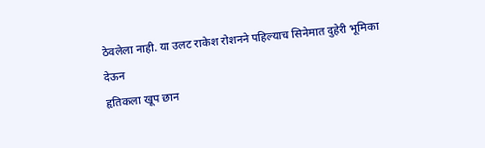ठेवलेला नाही. या उलट राकेश रोशनने पहिल्याच सिनेमात दुहेरी भूमिका देऊन
हृतिकला खूप छान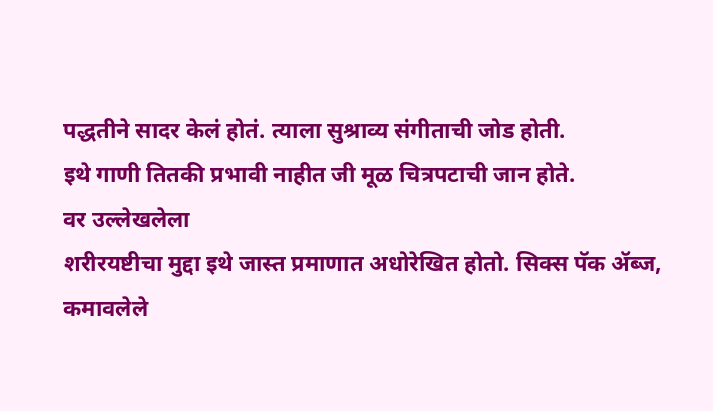पद्धतीने सादर केलं होतं. त्याला सुश्राव्य संगीताची जोड होती.
इथे गाणी तितकी प्रभावी नाहीत जी मूळ चित्रपटाची जान होते.
वर उल्लेखलेला
शरीरयष्टीचा मुद्दा इथे जास्त प्रमाणात अधोरेखित होतो. सिक्स पॅक ॲब्ज, कमावलेले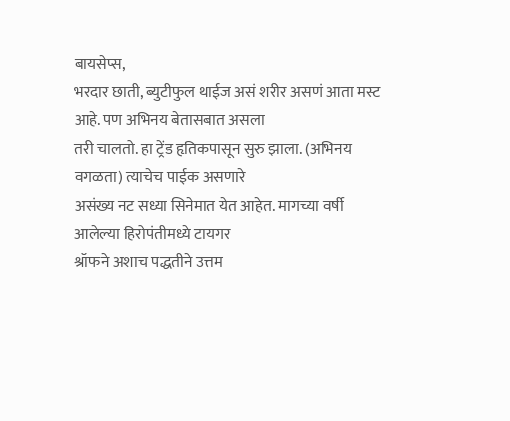बायसेप्स,
भरदार छाती, ब्युटीफुल थाईज असं शरीर असणं आता मस्ट आहे. पण अभिनय बेतासबात असला
तरी चालतो. हा ट्रेंड हृतिकपासून सुरु झाला. (अभिनय वगळता) त्याचेच पाईक असणारे
असंख्य नट सध्या सिनेमात येत आहेत. मागच्या वर्षी आलेल्या हिरोपंतीमध्ये टायगर
श्रॉफने अशाच पद्धतीने उत्तम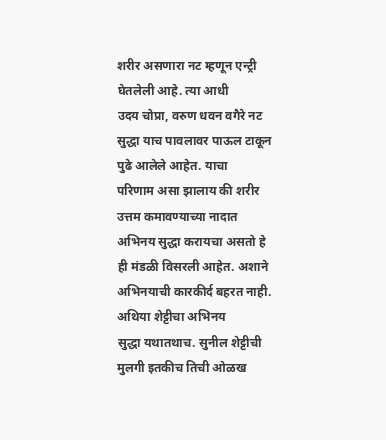शरीर असणारा नट म्हणून एन्ट्री घेतलेली आहे. त्या आधी
उदय चोप्रा, वरुण धवन वगैरे नट सुद्धा याच पावलावर पाऊल टाकून पुढे आलेले आहेत. याचा
परिणाम असा झालाय की शरीर उत्तम कमावण्याच्या नादात अभिनय सुद्धा करायचा असतो हे
ही मंडळी विसरली आहेत. अशाने अभिनयाची कारकीर्द बहरत नाही. अथिया शेट्टीचा अभिनय
सुद्धा यथातथाच. सुनील शेट्टीची मुलगी इतकीच तिची ओळख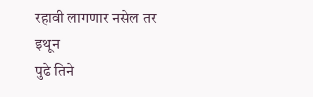रहावी लागणार नसेल तर इथून
पुढे तिने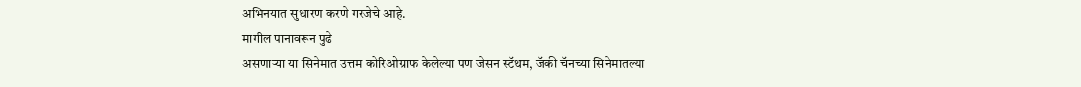अभिनयात सुधारण करणे गरजेचे आहे.
मागील पानावरून पुढे
असणाऱ्या या सिनेमात उत्तम कोरिओग्राफ केलेल्या पण जेसन स्टॅथम, जॅकी चॅनच्या सिनेमातल्या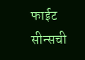फाईट सीन्सची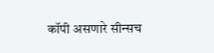कॉपी असणारे सीन्सच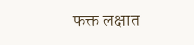फक्त लक्षात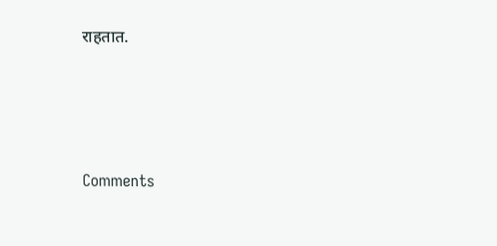राहतात.




Comments